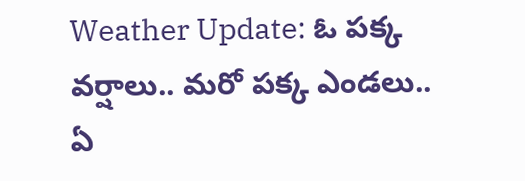Weather Update: ఓ పక్క వర్షాలు.. మరో పక్క ఎండలు.. ఏ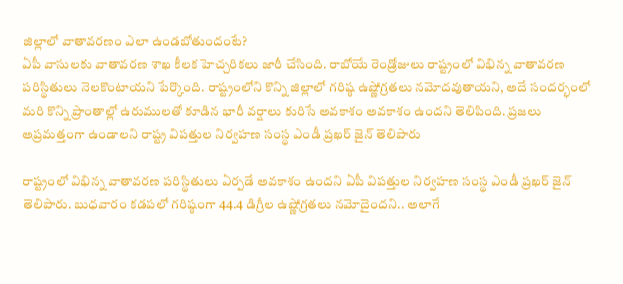జిల్లాలో వాతావరణం ఎలా ఉండబోతుందంటే?
ఏపీ వాసులకు వాతావరణ శాఖ కీలక హెచ్చరికలు జారీ చేసింది. రాబోయే రెండ్రోజులు రాష్ట్రంలో విభిన్న వాతావరణ పరిస్థితులు నెలకొంటాయని పేర్కొంది. రాష్ట్రంలోని కొన్ని జిల్లాలో గరిష్ఠ ఉష్ణోగ్రతలు నమోదవుతాయని, అదే సందర్భంలో మరి కొన్ని ప్రాంతాల్లో ఉరుములతో కూడిన భారీ వర్షాలు కురిసే అవకాశం అవకాశం ఉందని తెలిపింది. ప్రజలు అప్రమత్తంగా ఉండాలని రాష్ట్ర విపత్తుల నిర్వహణ సంస్థ ఎండీ ప్రఖర్ జైన్ తెలిపారు

రాష్ట్రంలో విభిన్న వాతావరణ పరిస్థితులు ఏర్పడే అవకాశం ఉందని ఏపీ విపత్తుల నిర్వహణ సంస్థ ఎండీ ప్రఖర్ జైన్ తెలిపారు. బుధవారం కడపలో గరిష్ఠంగా 44.4 డిగ్రీల ఉష్ణోగ్రతలు నమోదైందని.. అలాగే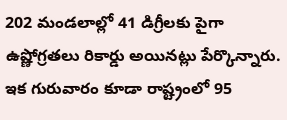202 మండలాల్లో 41 డిగ్రీలకు పైగా ఉష్ణోగ్రతలు రికార్డు అయినట్లు పేర్కొన్నారు. ఇక గురువారం కూడా రాష్ట్రంలో 95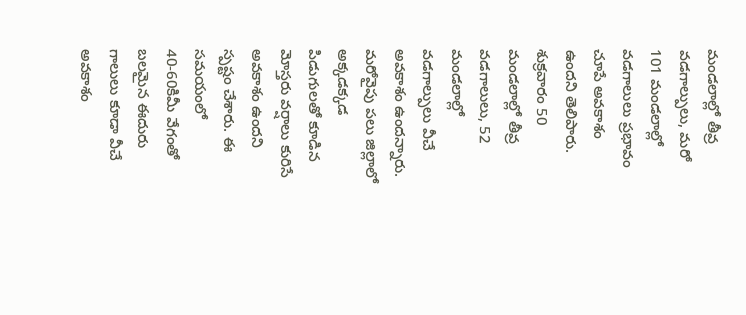మండలాల్లో తీవ్ర వడగాల్పులు, మరో 101 మండలాల్లో వడగాలులు ప్రభావం చూపే అవకాశం ఉందని తెలిపారు. శుక్రవారం 50 మండలాల్లో తీవ్ర వడగాలులు, 52 మండలాల్లో వడగాల్పులు వీచే అవకాశం ఉందన్నారు. మరోవైపు పలు జిల్లాలో అక్కడక్కడ పిడుగులతో కూడిన మోస్తరు వర్షాలు కురిసే అవకాశం ఉందని స్పష్టం చేశారు. ఈ సమయంలో 40-60కిమీ వేగంతో బలమైన ఈదురు గాలులు కూడా వీచే అవకాశం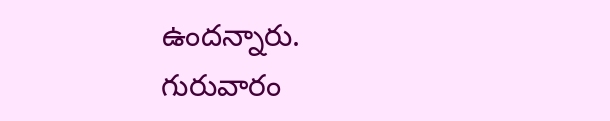ఉందన్నారు.
గురువారం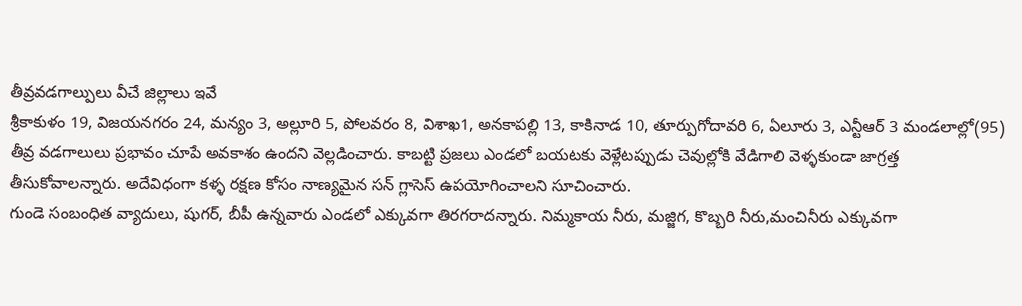తీవ్రవడగాల్పులు వీచే జిల్లాలు ఇవే
శ్రీకాకుళం 19, విజయనగరం 24, మన్యం 3, అల్లూరి 5, పోలవరం 8, విశాఖ1, అనకాపల్లి 13, కాకినాడ 10, తూర్పుగోదావరి 6, ఏలూరు 3, ఎన్టీఆర్ 3 మండలాల్లో(95) తీవ్ర వడగాలులు ప్రభావం చూపే అవకాశం ఉందని వెల్లడించారు. కాబట్టి ప్రజలు ఎండలో బయటకు వెళ్లేటప్పుడు చెవుల్లోకి వేడిగాలి వెళ్ళకుండా జాగ్రత్త తీసుకోవాలన్నారు. అదేవిధంగా కళ్ళ రక్షణ కోసం నాణ్యమైన సన్ గ్లాసెస్ ఉపయోగించాలని సూచించారు.
గుండె సంబంధిత వ్యాదులు, షుగర్, బీపీ ఉన్నవారు ఎండలో ఎక్కువగా తిరగరాదన్నారు. నిమ్మకాయ నీరు, మజ్జిగ, కొబ్బరి నీరు,మంచినీరు ఎక్కువగా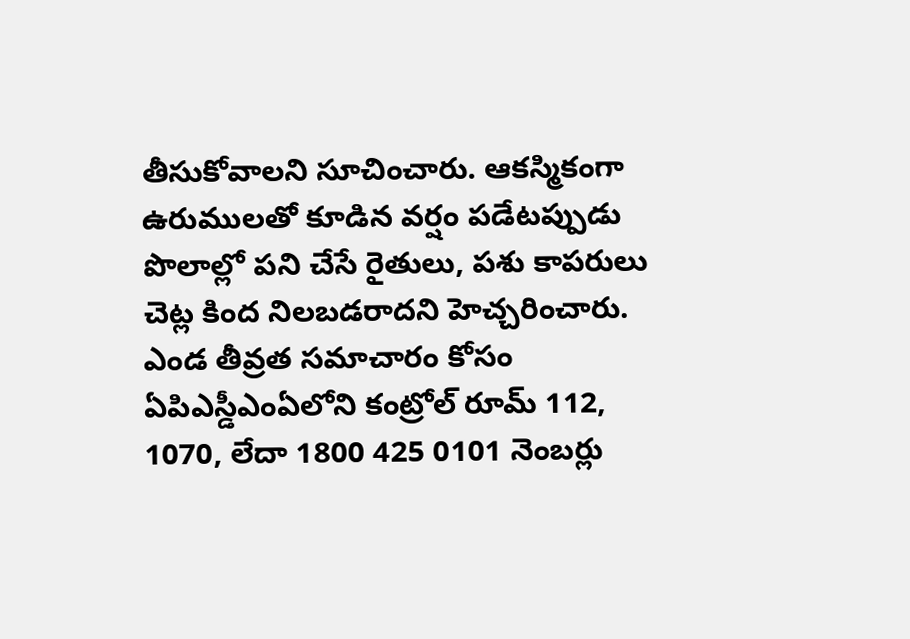తీసుకోవాలని సూచించారు. ఆకస్మికంగా ఉరుములతో కూడిన వర్షం పడేటప్పుడు పొలాల్లో పని చేసే రైతులు, పశు కాపరులు చెట్ల కింద నిలబడరాదని హెచ్చరించారు. ఎండ తీవ్రత సమాచారం కోసం ఏపిఎస్డీఎంఏలోని కంట్రోల్ రూమ్ 112, 1070, లేదా 1800 425 0101 నెంబర్లు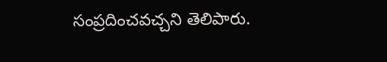సంప్రదించవచ్చని తెలిపారు.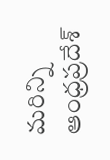మరిన్ని ఆంధ్రప్రదేశ్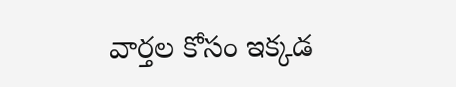వార్తల కోసం ఇక్కడ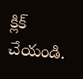క్లిక్ చేయండి.